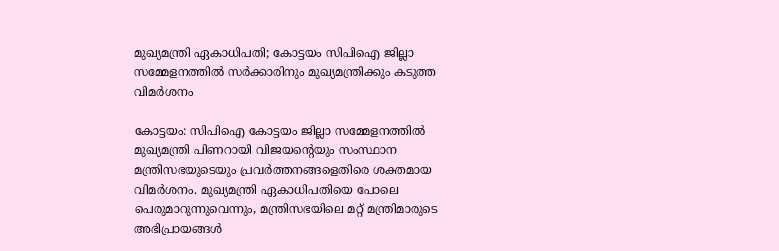മുഖ്യമന്ത്രി ഏകാധിപതി; കോട്ടയം സിപിഐ ജില്ലാ സമ്മേളനത്തില്‍ സര്‍ക്കാരിനും മുഖ്യമന്ത്രിക്കും കടുത്ത വിമര്‍ശനം

കോട്ടയം: സിപിഐ കോട്ടയം ജില്ലാ സമ്മേളനത്തില്‍ മുഖ്യമന്ത്രി പിണറായി വിജയന്റെയും സംസ്ഥാന മന്ത്രിസഭയുടെയും പ്രവര്‍ത്തനങ്ങളെതിരെ ശക്തമായ വിമര്‍ശനം. മുഖ്യമന്ത്രി ഏകാധിപതിയെ പോലെ പെരുമാറുന്നുവെന്നും, മന്ത്രിസഭയിലെ മറ്റ് മന്ത്രിമാരുടെ അഭിപ്രായങ്ങള്‍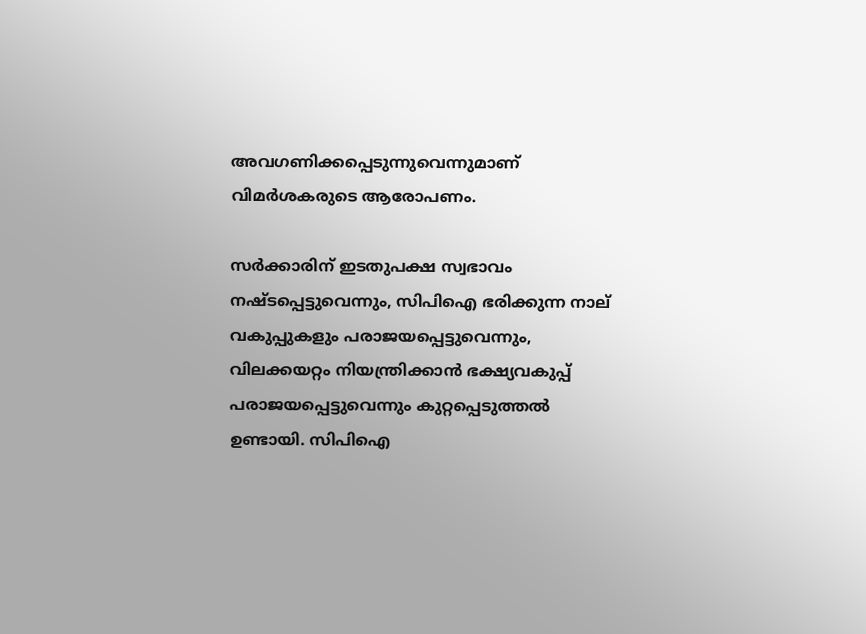അവഗണിക്കപ്പെടുന്നുവെന്നുമാണ് വിമര്‍ശകരുടെ ആരോപണം.

സര്‍ക്കാരിന് ഇടതുപക്ഷ സ്വഭാവം നഷ്ടപ്പെട്ടുവെന്നും, സിപിഐ ഭരിക്കുന്ന നാല് വകുപ്പുകളും പരാജയപ്പെട്ടുവെന്നും, വിലക്കയറ്റം നിയന്ത്രിക്കാന്‍ ഭക്ഷ്യവകുപ്പ് പരാജയപ്പെട്ടുവെന്നും കുറ്റപ്പെടുത്തല്‍ ഉണ്ടായി. സിപിഐ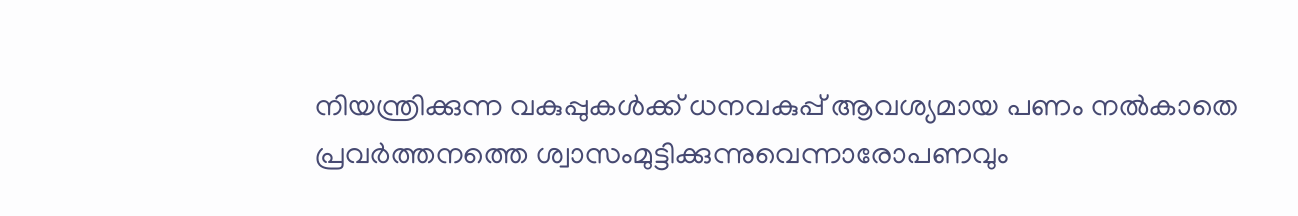നിയന്ത്രിക്കുന്ന വകുപ്പുകള്‍ക്ക് ധനവകുപ്പ് ആവശ്യമായ പണം നല്‍കാതെ പ്രവര്‍ത്തനത്തെ ശ്വാസംമുട്ടിക്കുന്നുവെന്നാരോപണവും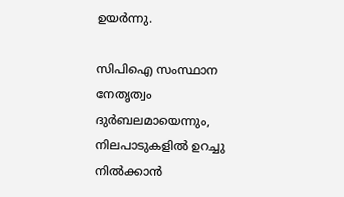ഉയര്‍ന്നു.

സിപിഐ സംസ്ഥാന നേതൃത്വം ദുര്‍ബലമായെന്നും, നിലപാടുകളില്‍ ഉറച്ചു നില്‍ക്കാന്‍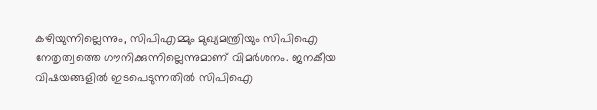കഴിയുന്നില്ലെന്നും, സിപിഎമ്മും മുഖ്യമന്ത്രിയും സിപിഐ നേതൃത്വത്തെ ഗൗനിക്കുന്നില്ലെന്നുമാണ് വിമര്‍ശനം. ജനകീയ വിഷയങ്ങളില്‍ ഇടപെടുന്നതില്‍ സിപിഐ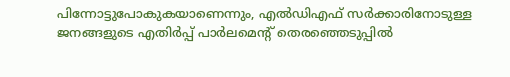പിന്നോട്ടുപോകുകയാണെന്നും, എല്‍ഡിഎഫ് സര്‍ക്കാരിനോടുള്ള ജനങ്ങളുടെ എതിര്‍പ്പ് പാര്‍ലമെന്റ് തെരഞ്ഞെടുപ്പില്‍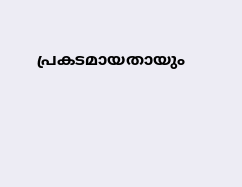പ്രകടമായതായും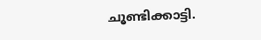ചൂണ്ടിക്കാട്ടി.